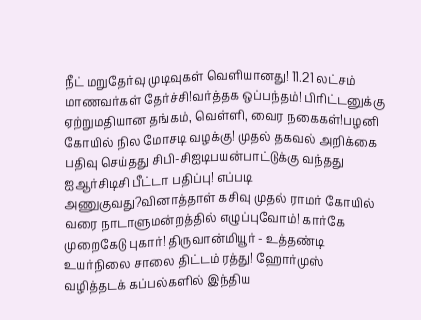நீட் மறுதேர்வு முடிவுகள் வெளியானது! 11.21 லட்சம் மாணவர்கள் தேர்ச்சி!வர்த்தக ஒப்பந்தம்! பிரிட்டனுக்கு ஏற்றுமதியான தங்கம், வெள்ளி, வைர நகைகள்!பழனி கோயில் நில மோசடி வழக்கு! முதல் தகவல் அறிக்கை பதிவு செய்தது சிபி-சிஐடிபயன்பாட்டுக்கு வந்தது ஐஆர்சிடிசி பீட்டா பதிப்பு! எப்படி அணுகுவது?வினாத்தாள் கசிவு முதல் ராமர் கோயில் வரை நாடாளுமன்றத்தில் எழுப்புவோம்! கார்கே முறைகேடு புகார்! திருவான்மியூர் - உத்தண்டி உயர்நிலை சாலை திட்டம் ரத்து! ஹோர்முஸ் வழித்தடக் கப்பல்களில் இந்திய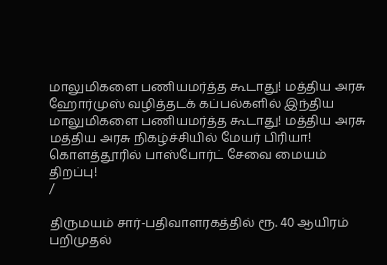மாலுமிகளை பணியமர்த்த கூடாது! மத்திய அரசு ஹோர்முஸ் வழித்தடக் கப்பல்களில் இந்திய மாலுமிகளை பணியமர்த்த கூடாது! மத்திய அரசு மத்திய அரசு நிகழ்ச்சியில் மேயர் பிரியா! கொளத்தூரில் பாஸ்போர்ட் சேவை மையம் திறப்பு!
/

திருமயம் சார்-பதிவாளரகத்தில் ரூ. 40 ஆயிரம் பறிமுதல்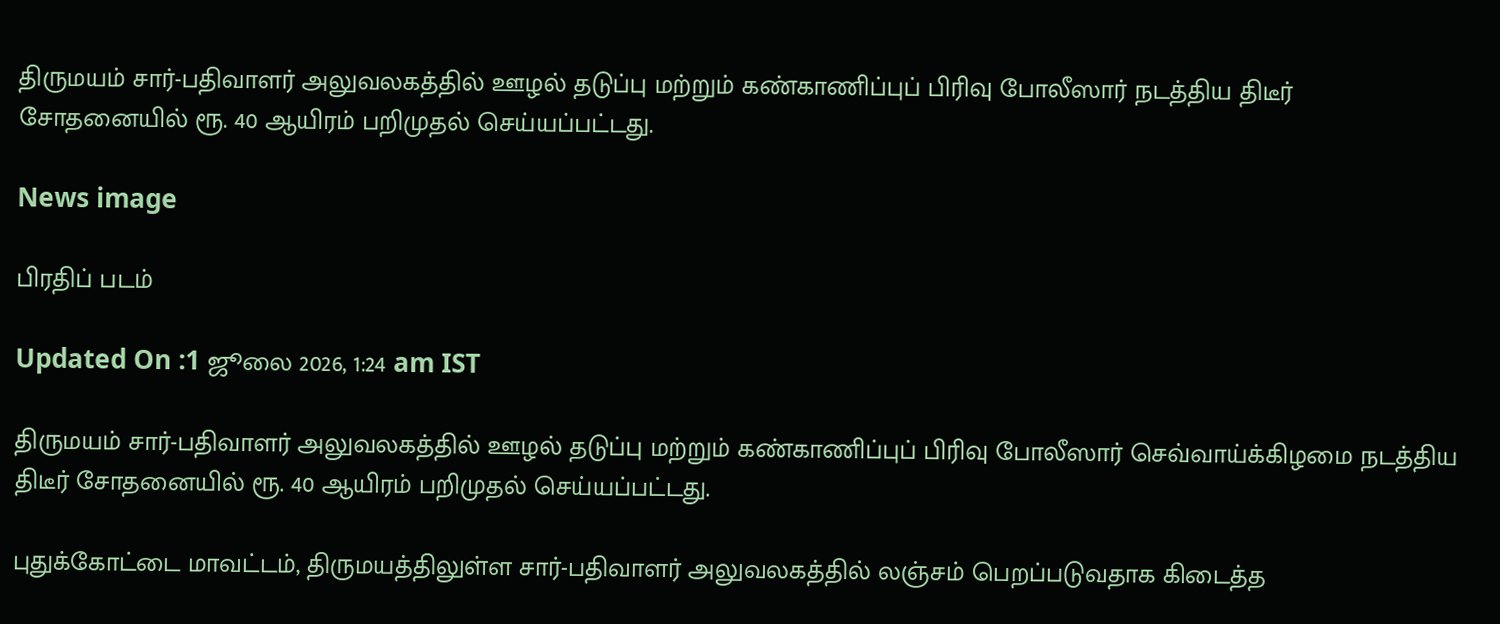திருமயம் சார்-பதிவாளர் அலுவலகத்தில் ஊழல் தடுப்பு மற்றும் கண்காணிப்புப் பிரிவு போலீஸார் நடத்திய திடீர் சோதனையில் ரூ. 40 ஆயிரம் பறிமுதல் செய்யப்பட்டது.

News image

பிரதிப் படம்

Updated On :1 ஜூலை 2026, 1:24 am IST

திருமயம் சார்-பதிவாளர் அலுவலகத்தில் ஊழல் தடுப்பு மற்றும் கண்காணிப்புப் பிரிவு போலீஸார் செவ்வாய்க்கிழமை நடத்திய திடீர் சோதனையில் ரூ. 40 ஆயிரம் பறிமுதல் செய்யப்பட்டது.

புதுக்கோட்டை மாவட்டம், திருமயத்திலுள்ள சார்-பதிவாளர் அலுவலகத்தில் லஞ்சம் பெறப்படுவதாக கிடைத்த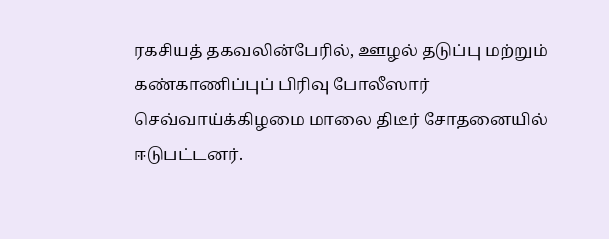ரகசியத் தகவலின்பேரில், ஊழல் தடுப்பு மற்றும் கண்காணிப்புப் பிரிவு போலீஸார் செவ்வாய்க்கிழமை மாலை திடீர் சோதனையில் ஈடுபட்டனர்.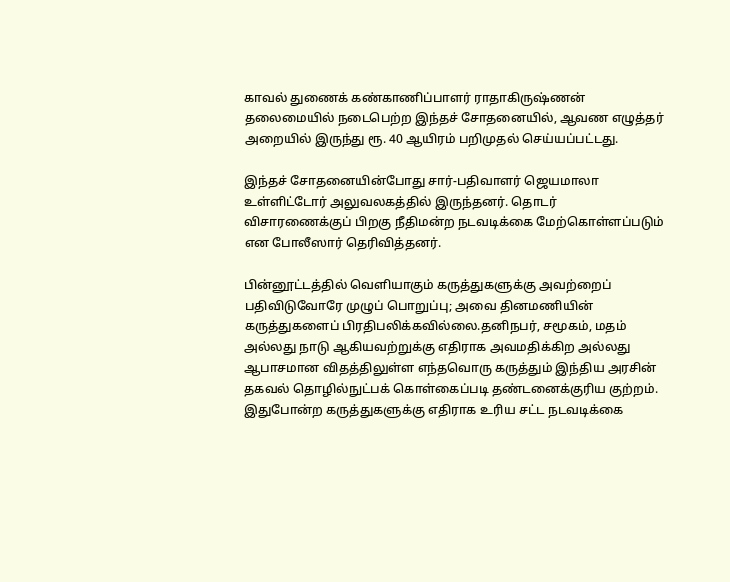காவல் துணைக் கண்காணிப்பாளர் ராதாகிருஷ்ணன் தலைமையில் நடைபெற்ற இந்தச் சோதனையில், ஆவண எழுத்தர் அறையில் இருந்து ரூ. 40 ஆயிரம் பறிமுதல் செய்யப்பட்டது.

இந்தச் சோதனையின்போது சார்-பதிவாளர் ஜெயமாலா உள்ளிட்டோர் அலுவலகத்தில் இருந்தனர். தொடர் விசாரணைக்குப் பிறகு நீதிமன்ற நடவடிக்கை மேற்கொள்ளப்படும் என போலீஸார் தெரிவித்தனர்.

பின்னூட்டத்தில் வெளியாகும் கருத்துகளுக்கு அவற்றைப் பதிவிடுவோரே முழுப் பொறுப்பு; அவை தினமணியின் கருத்துகளைப் பிரதிபலிக்கவில்லை.தனிநபர், சமூகம், மதம் அல்லது நாடு ஆகியவற்றுக்கு எதிராக அவமதிக்கிற அல்லது ஆபாசமான விதத்திலுள்ள எந்தவொரு கருத்தும் இந்திய அரசின் தகவல் தொழில்நுட்பக் கொள்கைப்படி தண்டனைக்குரிய குற்றம். இதுபோன்ற கருத்துகளுக்கு எதிராக உரிய சட்ட நடவடிக்கை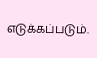எடுக்கப்படும்.